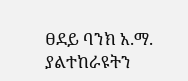ፀደይ ባንክ አ.ማ. ያልተከራዩትን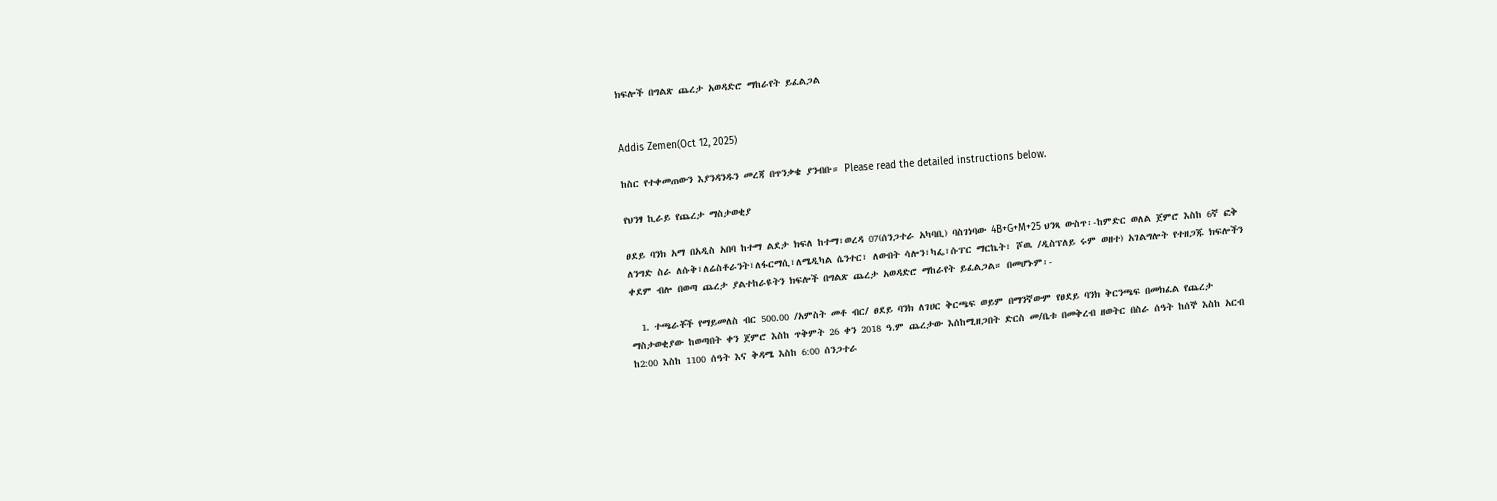ክፍሎች በግልጽ ጨረታ አወዳድሮ ማከራየት ይፈልጋል


Addis Zemen(Oct 12, 2025)

ከስር የተቀመጠውን እያንዳንዱን መረጃ በጥንቃቄ ያንብቡ። Please read the detailed instructions below.

የህንፃ ኪራይ የጨረታ ማስታወቂያ

ፀደይ ባንክ አማ በአዲስ አበባ ከተማ ልደታ ክፍለ ከተማ፣ወረዳ 07(ሰንጋተራ አካባቢ) ባስገነባው 4B+G+M+25 ህንጻ ውስጥ፡-ከምድር ወለል ጀምሮ እስከ 6ኛ ፎቅ ለንግድ ስራ ለሱቅ፣ለሬስቶራንት፣ለፋርማሲ፣ለሜዲካል ሴንተር፣ ለውበት ሳሎን፣ካፌ፣ሱፐር ማርኬት፣ ሾዉ /ዲስፕለይ ሩም ወዘተ) አገልግሎት የተዘጋጁ ክፍሎችን ቀደም ብሎ በወጣ ጨረታ ያልተከራዩትን ክፍሎች በግልጽ ጨረታ አወዳድሮ ማከራየት ይፈልጋል። በመሆኑም፡-

  1. ተጫራቾች የማይመለስ ብር 500.00 /አምስት መቶ ብር/ ፀደይ ባንክ ለገሀር ቅርጫፍ ወይም በማንኛውም የፀደይ ባንክ ቅርንጫፍ በመክፈል የጨረታ ማስታወቂያው ከወጣበት ቀን ጀምሮ እስከ ጥቅምት 26 ቀን 2018 ዓ.ም ጨረታው እሰከሚዘጋበት ድርስ መ/ቤቱ በመቅረብ ዘወትር በስራ ሰዓት ከሰኞ እስከ አርብ ከ2:00 እስከ 1100 ሰዓት እና ቅዳሜ እስከ 6:00 ሰንጋተራ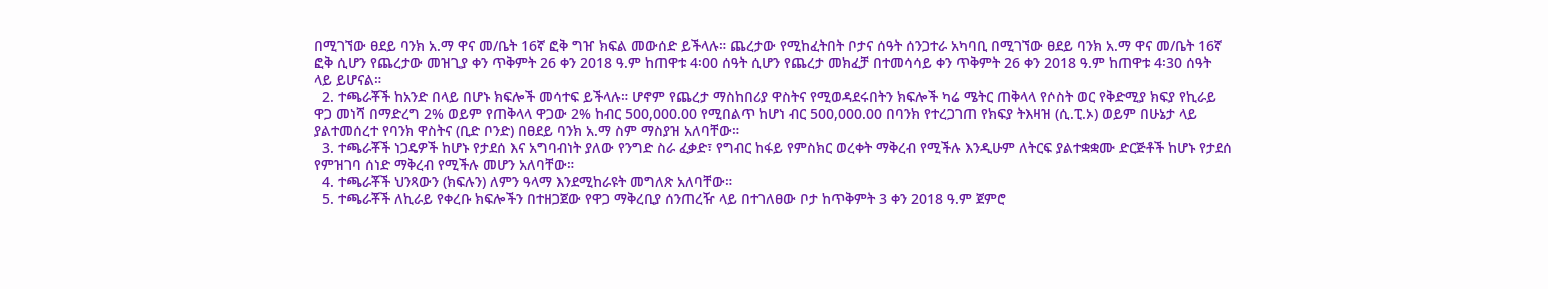በሚገኘው ፀደይ ባንክ አ.ማ ዋና መ/ቤት 16ኛ ፎቅ ግዠ ክፍል መውሰድ ይችላሉ። ጨረታው የሚከፈትበት ቦታና ሰዓት ሰንጋተራ አካባቢ በሚገኘው ፀደይ ባንክ አ.ማ ዋና መ/ቤት 16ኛ ፎቅ ሲሆን የጨረታው መዝጊያ ቀን ጥቅምት 26 ቀን 2018 ዓ.ም ከጠዋቱ 4፡00 ሰዓት ሲሆን የጨረታ መክፈቻ በተመሳሳይ ቀን ጥቅምት 26 ቀን 2018 ዓ.ም ከጠዋቱ 4፡30 ሰዓት ላይ ይሆናል።
  2. ተጫራቾች ከአንድ በላይ በሆኑ ክፍሎች መሳተፍ ይችላሉ። ሆኖም የጨረታ ማስከበሪያ ዋስትና የሚወዳደሩበትን ክፍሎች ካሬ ሜትር ጠቅላላ የሶስት ወር የቅድሚያ ክፍያ የኪራይ ዋጋ መነሻ በማድረግ 2% ወይም የጠቅላላ ዋጋው 2% ከብር 500,000.00 የሚበልጥ ከሆነ ብር 500,000.00 በባንክ የተረጋገጠ የክፍያ ትእዛዝ (ሲ.ፒ.ኦ) ወይም በሁኔታ ላይ ያልተመሰረተ የባንክ ዋስትና (ቢድ ቦንድ) በፀደይ ባንክ አ.ማ ስም ማስያዝ አለባቸው።
  3. ተጫራቾች ነጋዴዎች ከሆኑ የታደሰ እና አግባብነት ያለው የንግድ ስራ ፈቃድ፣ የግብር ከፋይ የምስክር ወረቀት ማቅረብ የሚችሉ እንዲሁም ለትርፍ ያልተቋቋሙ ድርጅቶች ከሆኑ የታደሰ የምዝገባ ሰነድ ማቅረብ የሚችሉ መሆን አለባቸው።
  4. ተጫራቾች ህንጻውን (ክፍሉን) ለምን ዓላማ እንደሚከራዩት መግለጽ አለባቸው።
  5. ተጫራቾች ለኪራይ የቀረቡ ክፍሎችን በተዘጋጀው የዋጋ ማቅረቢያ ሰንጠረዥ ላይ በተገለፀው ቦታ ከጥቅምት 3 ቀን 2018 ዓ.ም ጀምሮ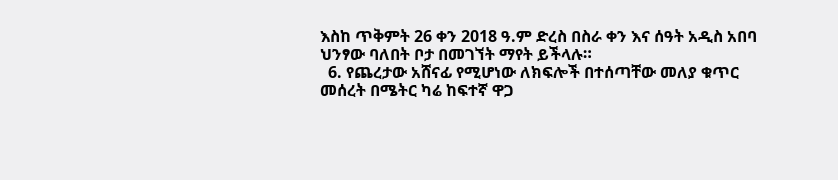እስከ ጥቅምት 26 ቀን 2018 ዓ.ም ድረስ በስራ ቀን እና ሰዓት አዲስ አበባ ህንፃው ባለበት ቦታ በመገኘት ማየት ይችላሉ።
  6. የጨረታው አሸናፊ የሚሆነው ለክፍሎች በተሰጣቸው መለያ ቁጥር መሰረት በሜትር ካሬ ከፍተኛ ዋጋ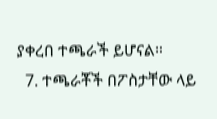ያቀረበ ተጫራች ይሆናል።
  7. ተጫራቾች በፖስታቸው ላይ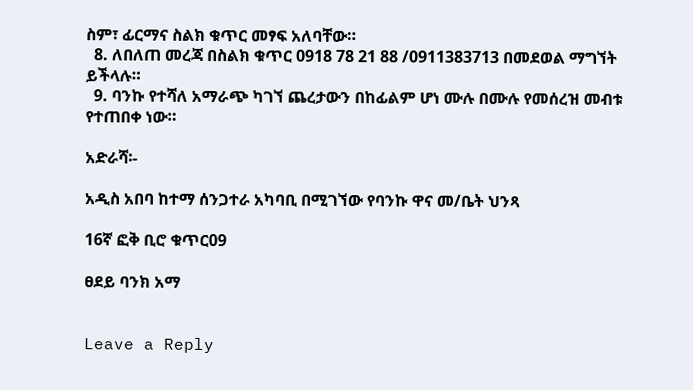ስም፣ ፊርማና ስልክ ቁጥር መፃፍ አለባቸው።
  8. ለበለጠ መረጃ በስልክ ቁጥር 0918 78 21 88 /0911383713 በመደወል ማግኘት ይችላሉ።
  9. ባንኩ የተሻለ አማራጭ ካገኘ ጨረታውን በከፊልም ሆነ ሙሉ በሙሉ የመሰረዝ መብቱ የተጠበቀ ነው።

አድራሻ፡-

አዲስ አበባ ከተማ ሰንጋተራ አካባቢ በሚገኘው የባንኩ ዋና መ/ቤት ህንጻ

16ኛ ፎቅ ቢሮ ቁጥር09

ፀደይ ባንክ አማ


Leave a Reply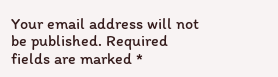Your email address will not be published. Required fields are marked *